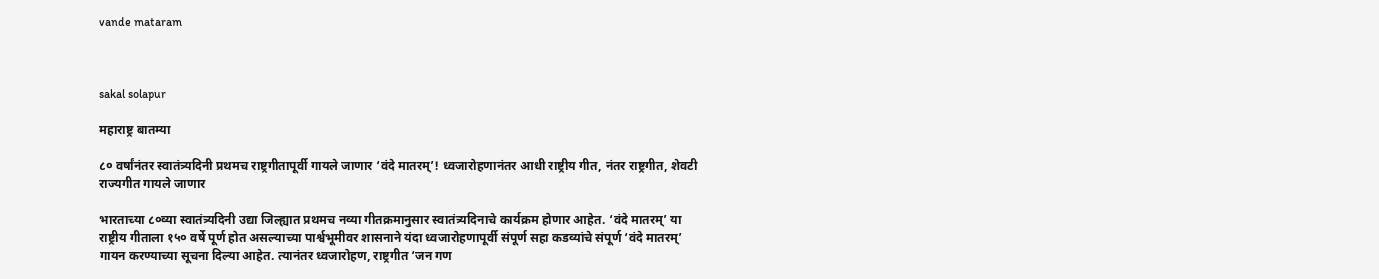vande mataram



sakal solapur

महाराष्ट्र बातम्या

८० वर्षांनंतर स्वातंत्र्यदिनी प्रथमच राष्ट्रगीतापूर्वी गायले जाणार ‘वंदे मातरम्‌’! ध्वजारोहणानंतर आधी राष्ट्रीय गीत, नंतर राष्ट्रगीत, शेवटी राज्यगीत गायले जाणार

भारताच्या ८०व्या स्वातंत्र्यदिनी उद्या जिल्ह्यात प्रथमच नव्या गीतक्रमानुसार स्वातंत्र्यदिनाचे कार्यक्रम होणार आहेत. ‘वंदे मातरम्‌’ या राष्ट्रीय गीताला १५० वर्षे पूर्ण होत असल्याच्या पार्श्वभूमीवर शासनाने यंदा ध्वजारोहणापूर्वी संपूर्ण सहा कडव्यांचे संपूर्ण ‘वंदे मातरम्‌’ गायन करण्याच्या सूचना दिल्या आहेत. त्यानंतर ध्वजारोहण, राष्ट्रगीत ‘जन गण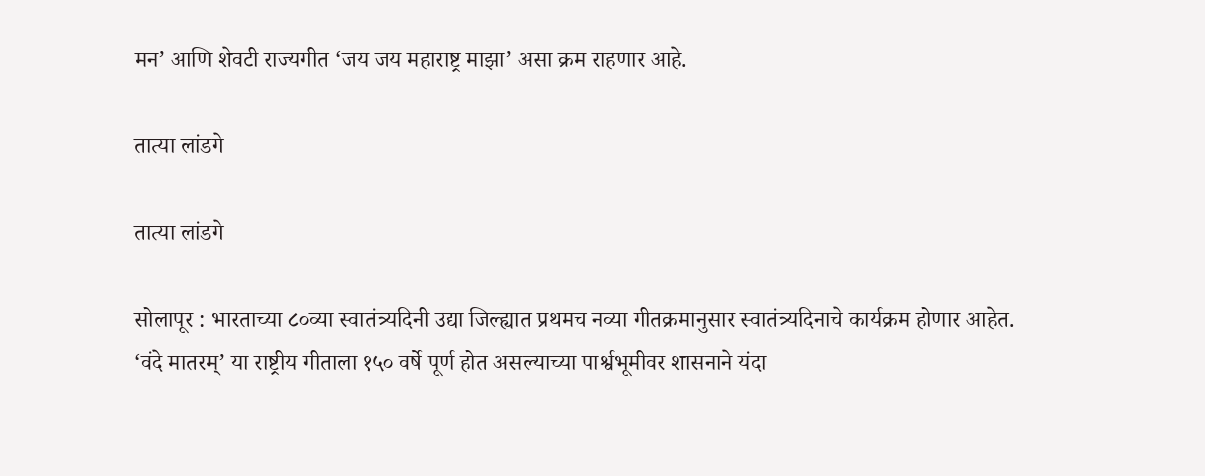मन’ आणि शेवटी राज्यगीत ‘जय जय महाराष्ट्र माझा’ असा क्रम राहणार आहे.

तात्या लांडगे

तात्या लांडगे

सोलापूर : भारताच्या ८०व्या स्वातंत्र्यदिनी उद्या जिल्ह्यात प्रथमच नव्या गीतक्रमानुसार स्वातंत्र्यदिनाचे कार्यक्रम होणार आहेत. ‘वंदे मातरम्‌’ या राष्ट्रीय गीताला १५० वर्षे पूर्ण होत असल्याच्या पार्श्वभूमीवर शासनाने यंदा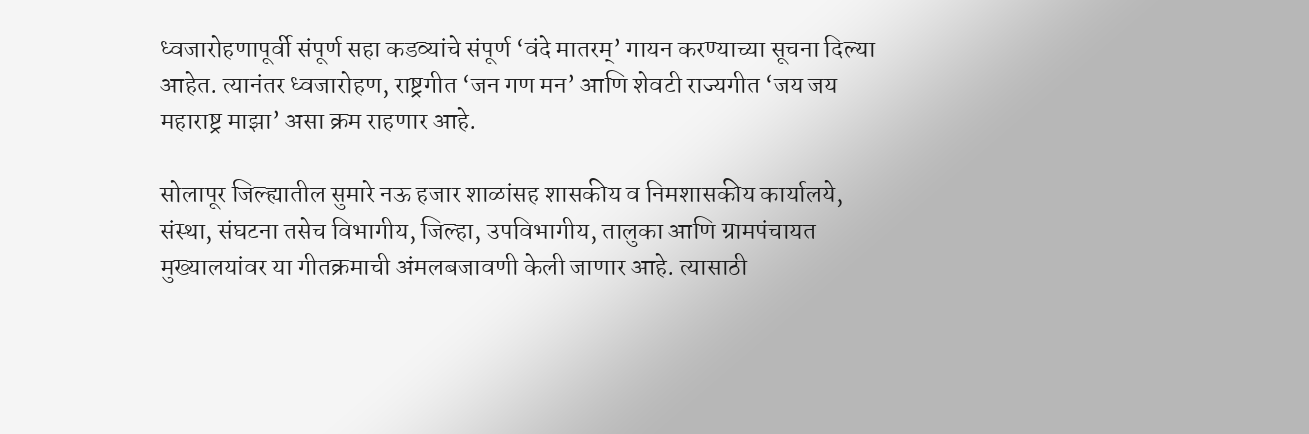ध्वजारोहणापूर्वी संपूर्ण सहा कडव्यांचे संपूर्ण ‘वंदे मातरम्‌’ गायन करण्याच्या सूचना दिल्या आहेत. त्यानंतर ध्वजारोहण, राष्ट्रगीत ‘जन गण मन’ आणि शेवटी राज्यगीत ‘जय जय महाराष्ट्र माझा’ असा क्रम राहणार आहे.

सोलापूर जिल्ह्यातील सुमारे नऊ हजार शाळांसह शासकीय व निमशासकीय कार्यालये, संस्था, संघटना तसेच विभागीय, जिल्हा, उपविभागीय, तालुका आणि ग्रामपंचायत मुख्यालयांवर या गीतक्रमाची अंमलबजावणी केली जाणार आहे. त्यासाठी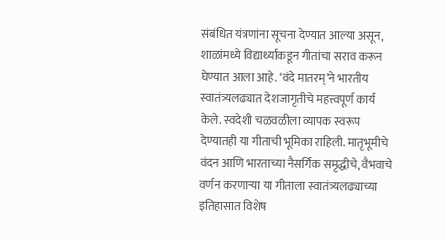संबंधित यंत्रणांना सूचना देण्यात आल्या असून, शाळांमध्ये विद्यार्थ्यांकडून गीतांचा सराव करून घेण्यात आला आहे. ‘वंदे मातरम्‌’ने भारतीय स्वातंत्र्यलढ्यात देशजागृतीचे महत्त्वपूर्ण कार्य केले. स्वदेशी चळवळीला व्यापक स्वरूप देण्यातही या गीताची भूमिका राहिली. मातृभूमीचे वंदन आणि भारताच्या नैसर्गिक समृद्धीचे, वैभवाचे वर्णन करणाऱ्या या गीताला स्वातंत्र्यलढ्याच्या इतिहासात विशेष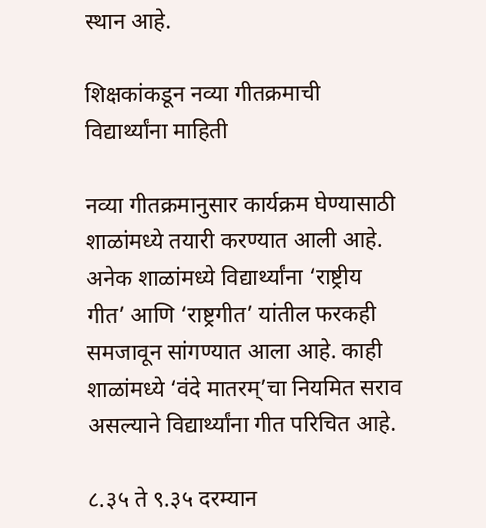स्थान आहे.

शिक्षकांकडून नव्या गीतक्रमाची विद्यार्थ्यांना माहिती

नव्या गीतक्रमानुसार कार्यक्रम घेण्यासाठी शाळांमध्ये तयारी करण्यात आली आहे. अनेक शाळांमध्ये विद्यार्थ्यांना ‘राष्ट्रीय गीत’ आणि ‘राष्ट्रगीत’ यांतील फरकही समजावून सांगण्यात आला आहे. काही शाळांमध्ये ‘वंदे मातरम्‌’चा नियमित सराव असल्याने विद्यार्थ्यांना गीत परिचित आहे.

८.३५ ते ९.३५ दरम्यान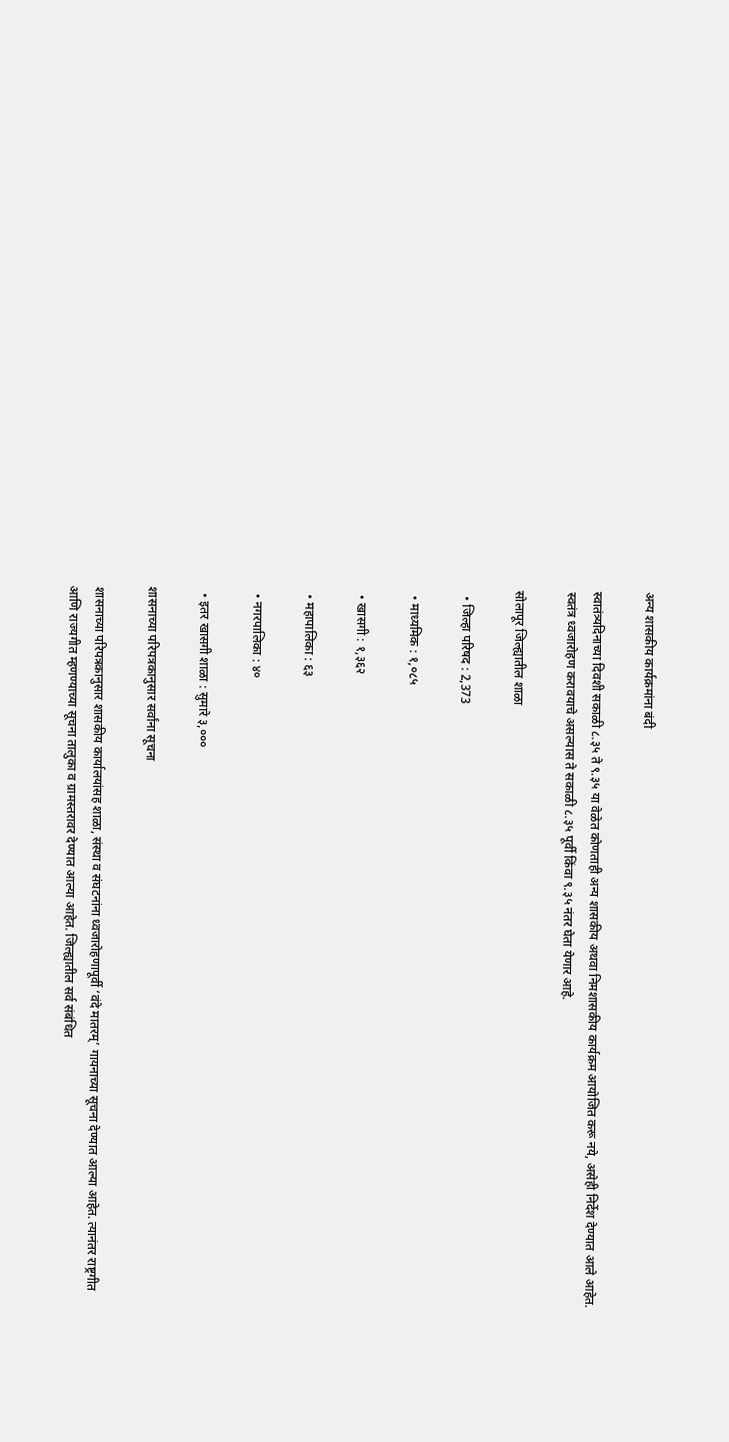अन्य शासकीय कार्यक्रमांना बंदी

स्वातंत्र्यदिनाच्या दिवशी सकाळी ८.३५ ते ९.३५ या वेळेत कोणताही अन्य शासकीय अथवा निमशासकीय कार्यक्रम आयोजित करू नये, असेही निर्देश देण्यात आले आहेत. स्वतंत्र ध्वजारोहण करावयाचे असल्यास ते सकाळी ८.३५ पूर्वी किंवा ९.३५ नंतर घेता येणार आहे.

सोलापूर जिल्ह्यातील शाळा

  • जिल्हा परिषद : 2,373

  • माध्यमिक : १,०८५

  • खासगी : १,३६२

  • महापालिका : ६३

  • नगरपालिका : ४०

  • इतर खासगी शाळा : सुमारे ३,०००

शासनाच्या परिपत्रकानुसार सर्वांना सूचना

शासनाच्या परिपत्रकानुसार शासकीय कार्यालयांसह शाळा, संस्था व संघटनांना ध्वजारोहणापूर्वी ‘वंदे मातरम्‌’ गायनाच्या सूचना देण्यात आल्या आहेत. त्यानंतर राष्ट्रगीत आणि राज्यगीत म्हणण्याच्या सूचना तालुका व ग्रामस्तरावर देण्यात आल्या आहेत. जिल्ह्यातील सर्व संबंधित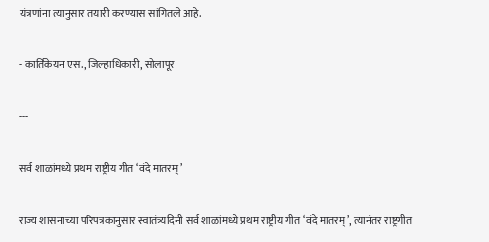यंत्रणांना त्यानुसार तयारी करण्यास सांगितले आहे.

- कार्तिकेयन एस., जिल्हाधिकारी, सोलापूर

---

सर्व शाळांमध्ये प्रथम राष्ट्रीय गीत ‘वंदे मातरम्‌’

राज्य शासनाच्या परिपत्रकानुसार स्वातंत्र्यदिनी सर्व शाळांमध्ये प्रथम राष्ट्रीय गीत ‘वंदे मातरम्‌’, त्यानंतर राष्ट्रगीत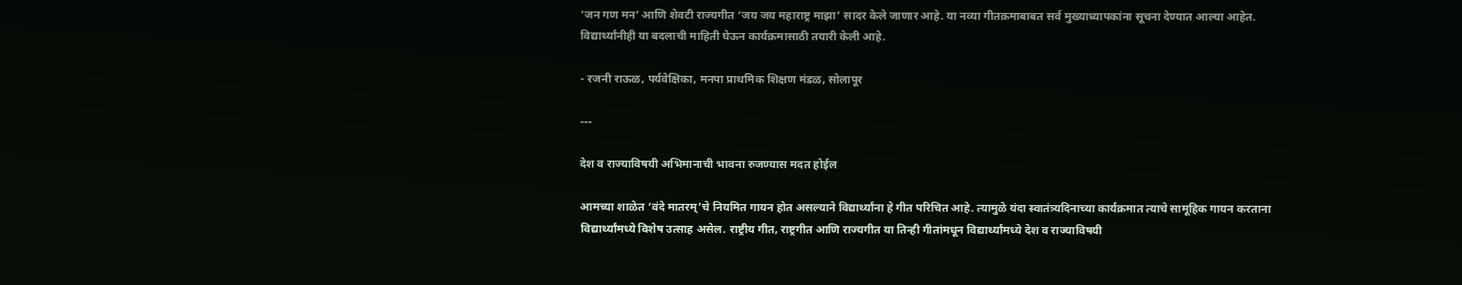‘जन गण मन’ आणि शेवटी राज्यगीत ‘जय जय महाराष्ट्र माझा’ सादर केले जाणार आहे. या नव्या गीतक्रमाबाबत सर्व मुख्याध्यापकांना सूचना देण्यात आल्या आहेत. विद्यार्थ्यांनीही या बदलाची माहिती घेऊन कार्यक्रमासाठी तयारी केली आहे.

- रजनी राऊळ, पर्यवेक्षिका, मनपा प्राथमिक शिक्षण मंडळ, सोलापूर

---

देश व राज्याविषयी अभिमानाची भावना रुजण्यास मदत होईल

आमच्या शाळेत ‘वंदे मातरम्‌’चे नियमित गायन होत असल्याने विद्यार्थ्यांना हे गीत परिचित आहे. त्यामुळे यंदा स्वातंत्र्यदिनाच्या कार्यक्रमात त्याचे सामूहिक गायन करताना विद्यार्थ्यांमध्ये विशेष उत्साह असेल. राष्ट्रीय गीत, राष्ट्रगीत आणि राज्यगीत या तिन्ही गीतांमधून विद्यार्थ्यांमध्ये देश व राज्याविषयी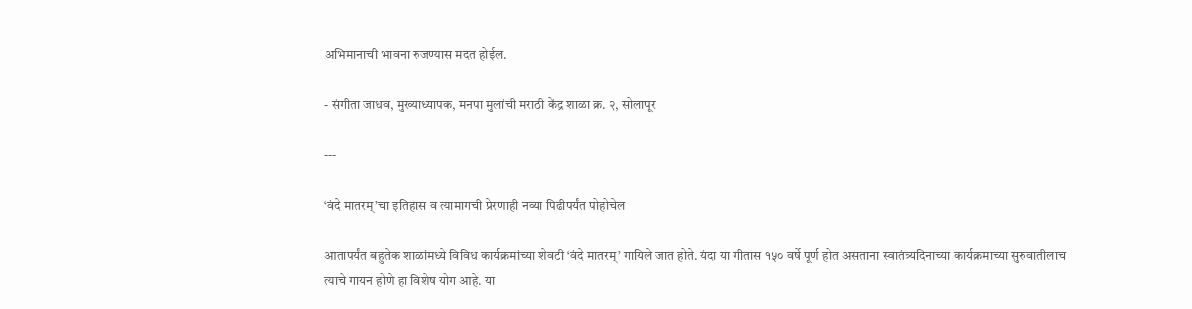अभिमानाची भावना रुजण्यास मदत होईल.

- संगीता जाधव, मुख्याध्यापक, मनपा मुलांची मराठी केंद्र शाळा क्र. २, सोलापूर

---

‘वंदे मातरम्‌’चा इतिहास व त्यामागची प्रेरणाही नव्या पिढीपर्यंत पोहोचेल

आतापर्यंत बहुतेक शाळांमध्ये विविध कार्यक्रमांच्या शेवटी ‘वंदे मातरम्‌’ गायिले जात होते. यंदा या गीतास १५० वर्षे पूर्ण होत असताना स्वातंत्र्यदिनाच्या कार्यक्रमाच्या सुरुवातीलाच त्याचे गायन होणे हा विशेष योग आहे. या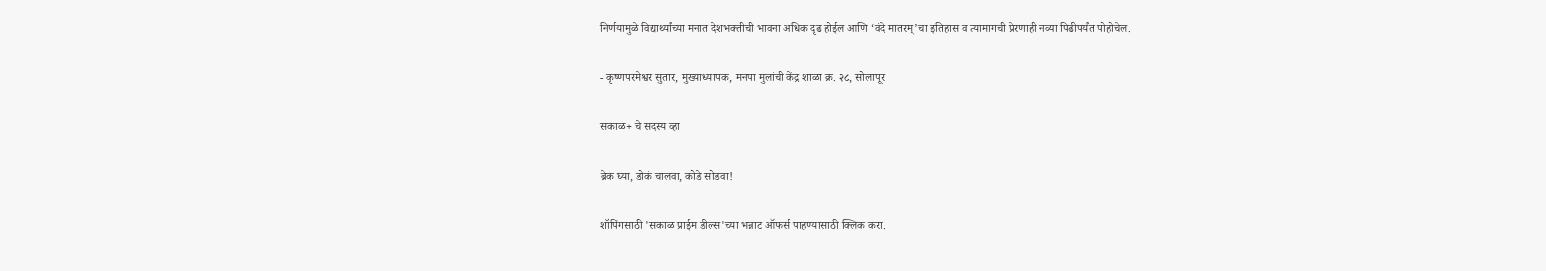निर्णयामुळे विद्यार्थ्यांच्या मनात देशभक्तीची भावना अधिक दृढ होईल आणि ‘वंदे मातरम्‌’चा इतिहास व त्यामागची प्रेरणाही नव्या पिढीपर्यंत पोहोचेल.

- कृष्णपरमेश्वर सुतार, मुख्याध्यापक, मनपा मुलांची केंद्र शाळा क्र. २८, सोलापूर

सकाळ+ चे सदस्य व्हा

ब्रेक घ्या, डोकं चालवा, कोडे सोडवा!

शॉपिंगसाठी 'सकाळ प्राईम डील्स'च्या भन्नाट ऑफर्स पाहण्यासाठी क्लिक करा.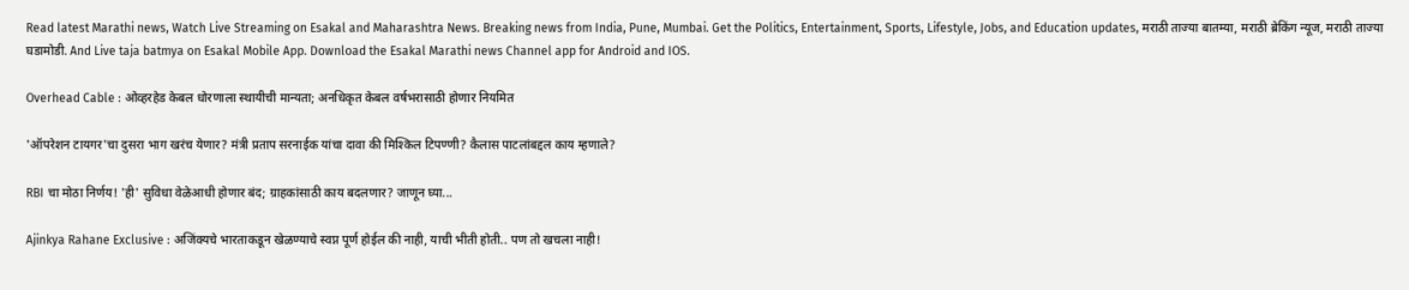Read latest Marathi news, Watch Live Streaming on Esakal and Maharashtra News. Breaking news from India, Pune, Mumbai. Get the Politics, Entertainment, Sports, Lifestyle, Jobs, and Education updates, मराठी ताज्या बातम्या, मराठी ब्रेकिंग न्यूज, मराठी ताज्या घडामोडी. And Live taja batmya on Esakal Mobile App. Download the Esakal Marathi news Channel app for Android and IOS.

Overhead Cable : ओव्हरहेड केबल धोरणाला स्थायीची मान्यता; अनधिकृत केबल वर्षभरासाठी होणार नियमित

'ऑपरेशन टायगर'चा दुसरा भाग खरंच येणार? मंत्री प्रताप सरनाईक यांचा दावा की मिश्किल टिपण्णी? कैलास पाटलांबद्दल काय म्हणाले?

RBI चा मोठा निर्णय! 'ही' सुविधा वेळेआधी होणार बंद; ग्राहकांसाठी काय बदलणार? जाणून घ्या...

Ajinkya Rahane Exclusive : अजिंक्यचे भारताकडून खेळण्याचे स्वप्न पूर्ण होईल की नाही, याची भीती होती.. पण तो खचला नाही!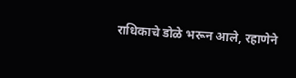राधिकाचे डोळे भरून आले, रहाणेने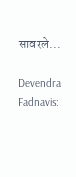सावरले...

Devendra Fadnavis: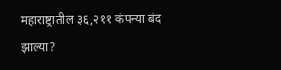महाराष्ट्रातील ३६,२११ कंपन्या बंद झाल्या?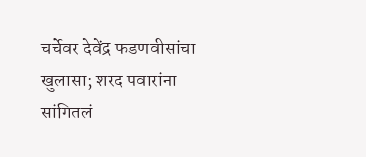चर्चेवर देवेंद्र फडणवीसांचा खुलासा; शरद पवारांना सांगितलं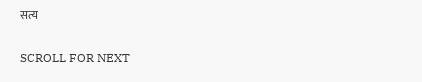सत्य

SCROLL FOR NEXT